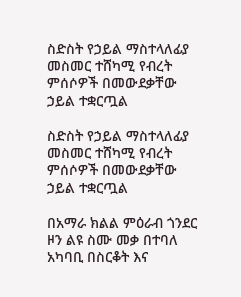ስድስት የኃይል ማስተላለፊያ መስመር ተሸካሚ የብረት ምሰሶዎች በመውደቃቸው ኃይል ተቋርጧል

ስድስት የኃይል ማስተላለፊያ መስመር ተሸካሚ የብረት ምሰሶዎች በመውደቃቸው ኃይል ተቋርጧል

በአማራ ክልል ምዕራብ ጎንደር ዞን ልዩ ስሙ መቃ በተባለ አካባቢ በስርቆት እና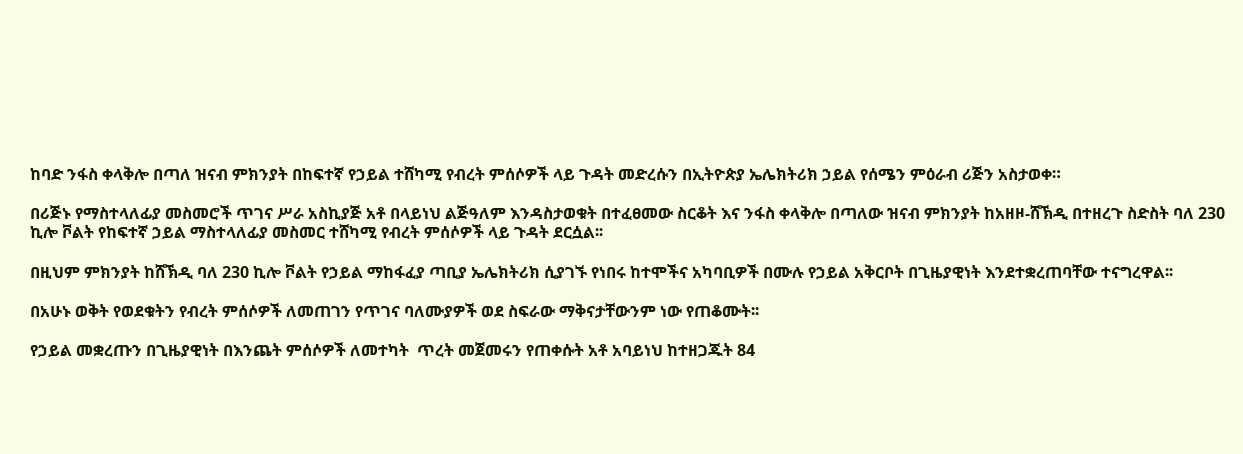ከባድ ንፋስ ቀላቅሎ በጣለ ዝናብ ምክንያት በከፍተኛ የኃይል ተሸካሚ የብረት ምሰሶዎች ላይ ጉዳት መድረሱን በኢትዮጵያ ኤሌክትሪክ ኃይል የሰሜን ምዕራብ ሪጅን አስታወቀ።

በሪጅኑ የማስተላለፊያ መስመሮች ጥገና ሥራ አስኪያጅ አቶ በላይነህ ልጅዓለም እንዳስታወቁት በተፈፀመው ስርቆት እና ንፋስ ቀላቅሎ በጣለው ዝናብ ምክንያት ከአዘዞ-ሸኽዲ በተዘረጉ ስድስት ባለ 230 ኪሎ ቮልት የከፍተኛ ኃይል ማስተላለፊያ መስመር ተሸካሚ የብረት ምሰሶዎች ላይ ጉዳት ደርሷል፡፡

በዚህም ምክንያት ከሸኽዲ ባለ 230 ኪሎ ቮልት የኃይል ማከፋፈያ ጣቢያ ኤሌክትሪክ ሲያገኙ የነበሩ ከተሞችና አካባቢዎች በሙሉ የኃይል አቅርቦት በጊዜያዊነት እንደተቋረጠባቸው ተናግረዋል፡፡

በአሁኑ ወቅት የወደቁትን የብረት ምሰሶዎች ለመጠገን የጥገና ባለሙያዎች ወደ ስፍራው ማቅናታቸውንም ነው የጠቆሙት፡፡

የኃይል መቋረጡን በጊዜያዊነት በእንጨት ምሰሶዎች ለመተካት  ጥረት መጀመሩን የጠቀሱት አቶ አባይነህ ከተዘጋጁት 84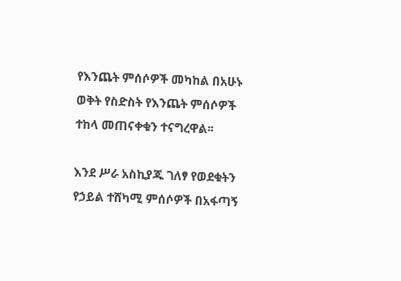የእንጨት ምሰሶዎች መካከል በአሁኑ ወቅት የስድስት የእንጨት ምሰሶዎች ተከላ መጠናቀቁን ተናግረዋል፡፡

እንደ ሥራ አስኪያጁ ገለፃ የወደቁትን የኃይል ተሸካሚ ምሰሶዎች በአፋጣኝ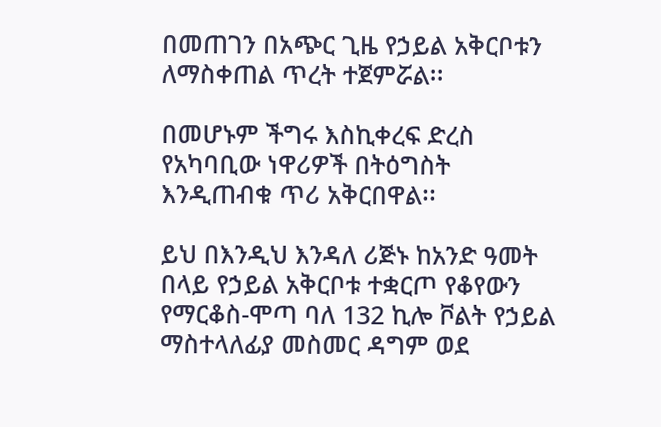በመጠገን በአጭር ጊዜ የኃይል አቅርቦቱን ለማስቀጠል ጥረት ተጀምሯል፡፡

በመሆኑም ችግሩ እስኪቀረፍ ድረስ የአካባቢው ነዋሪዎች በትዕግስት እንዲጠብቁ ጥሪ አቅርበዋል፡፡

ይህ በእንዲህ እንዳለ ሪጅኑ ከአንድ ዓመት በላይ የኃይል አቅርቦቱ ተቋርጦ የቆየውን የማርቆስ-ሞጣ ባለ 132 ኪሎ ቮልት የኃይል ማስተላለፊያ መስመር ዳግም ወደ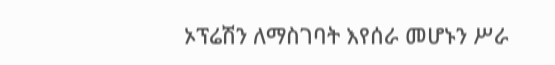ኦፕሬሽን ለማስገባት እየሰራ መሆኑን ሥራ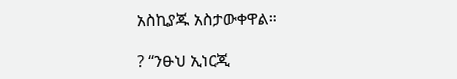አስኪያጁ አስታውቀዋል።

? “ንፁህ ኢነርጂ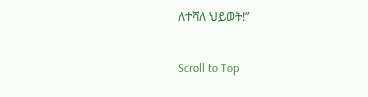ለተሻለ ህይወት!”

Scroll to Top